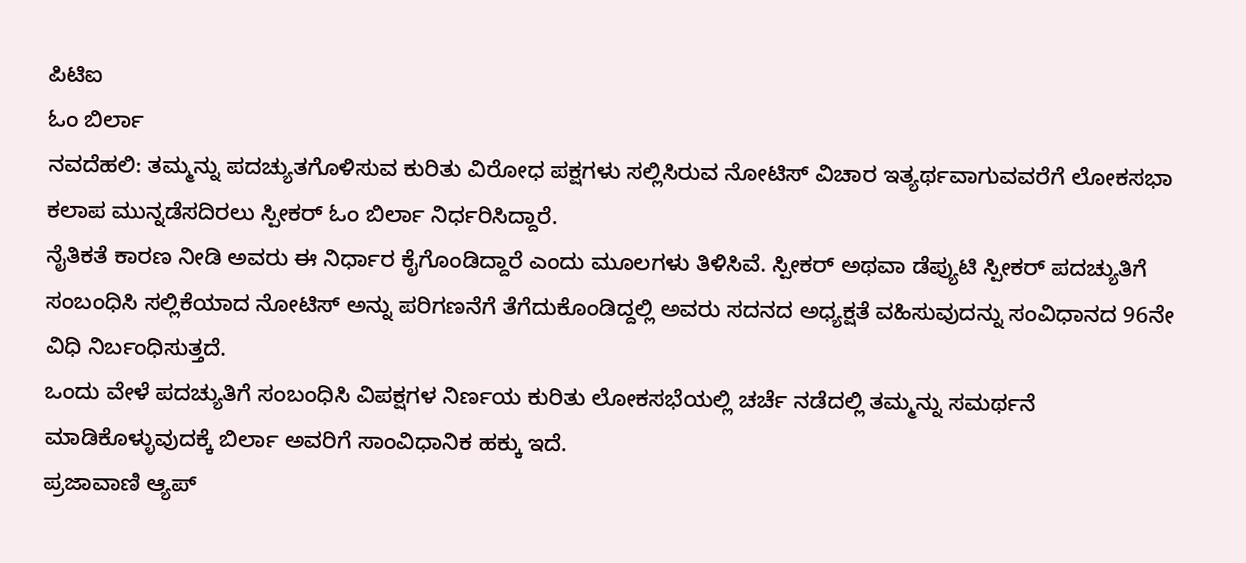ಪಿಟಿಐ
ಓಂ ಬಿರ್ಲಾ
ನವದೆಹಲಿ: ತಮ್ಮನ್ನು ಪದಚ್ಯುತಗೊಳಿಸುವ ಕುರಿತು ವಿರೋಧ ಪಕ್ಷಗಳು ಸಲ್ಲಿಸಿರುವ ನೋಟಿಸ್ ವಿಚಾರ ಇತ್ಯರ್ಥವಾಗುವವರೆಗೆ ಲೋಕಸಭಾ ಕಲಾಪ ಮುನ್ನಡೆಸದಿರಲು ಸ್ಪೀಕರ್ ಓಂ ಬಿರ್ಲಾ ನಿರ್ಧರಿಸಿದ್ದಾರೆ.
ನೈತಿಕತೆ ಕಾರಣ ನೀಡಿ ಅವರು ಈ ನಿರ್ಧಾರ ಕೈಗೊಂಡಿದ್ದಾರೆ ಎಂದು ಮೂಲಗಳು ತಿಳಿಸಿವೆ. ಸ್ಪೀಕರ್ ಅಥವಾ ಡೆಪ್ಯುಟಿ ಸ್ಪೀಕರ್ ಪದಚ್ಯುತಿಗೆ ಸಂಬಂಧಿಸಿ ಸಲ್ಲಿಕೆಯಾದ ನೋಟಿಸ್ ಅನ್ನು ಪರಿಗಣನೆಗೆ ತೆಗೆದುಕೊಂಡಿದ್ದಲ್ಲಿ ಅವರು ಸದನದ ಅಧ್ಯಕ್ಷತೆ ವಹಿಸುವುದನ್ನು ಸಂವಿಧಾನದ 96ನೇ ವಿಧಿ ನಿರ್ಬಂಧಿಸುತ್ತದೆ.
ಒಂದು ವೇಳೆ ಪದಚ್ಯುತಿಗೆ ಸಂಬಂಧಿಸಿ ವಿಪಕ್ಷಗಳ ನಿರ್ಣಯ ಕುರಿತು ಲೋಕಸಭೆಯಲ್ಲಿ ಚರ್ಚೆ ನಡೆದಲ್ಲಿ ತಮ್ಮನ್ನು ಸಮರ್ಥನೆ ಮಾಡಿಕೊಳ್ಳುವುದಕ್ಕೆ ಬಿರ್ಲಾ ಅವರಿಗೆ ಸಾಂವಿಧಾನಿಕ ಹಕ್ಕು ಇದೆ.
ಪ್ರಜಾವಾಣಿ ಆ್ಯಪ್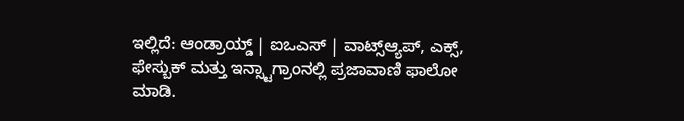ಇಲ್ಲಿದೆ: ಆಂಡ್ರಾಯ್ಡ್ | ಐಒಎಸ್ | ವಾಟ್ಸ್ಆ್ಯಪ್, ಎಕ್ಸ್, ಫೇಸ್ಬುಕ್ ಮತ್ತು ಇನ್ಸ್ಟಾಗ್ರಾಂನಲ್ಲಿ ಪ್ರಜಾವಾಣಿ ಫಾಲೋ ಮಾಡಿ.